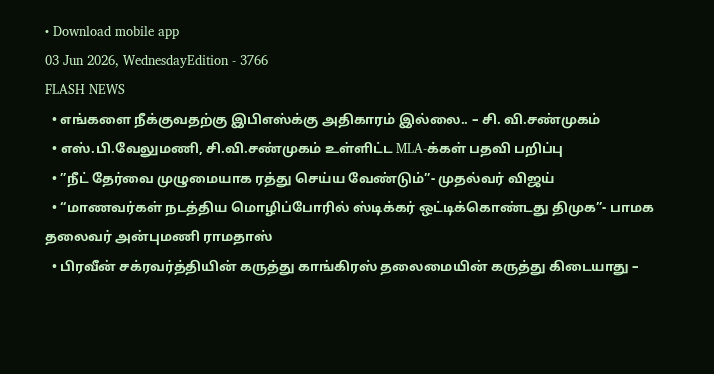• Download mobile app
03 Jun 2026, WednesdayEdition - 3766
FLASH NEWS
  • எங்களை நீக்குவதற்கு இபிஎஸ்க்கு அதிகாரம் இல்லை.. – சி. வி.சண்முகம்
  • எஸ்.பி.வேலுமணி, சி.வி.சண்முகம் உள்ளிட்ட MLA-க்கள் பதவி பறிப்பு
  • ”நீட் தேர்வை முழுமையாக ரத்து செய்ய வேண்டும்”- முதல்வர் விஜய்
  • “மாணவர்கள் நடத்திய மொழிப்போரில் ஸ்டிக்கர் ஒட்டிக்கொண்டது திமுக”- பாமக தலைவர் அன்புமணி ராமதாஸ்
  • பிரவீன் சக்ரவர்த்தியின் கருத்து காங்கிரஸ் தலைமையின் கருத்து கிடையாது –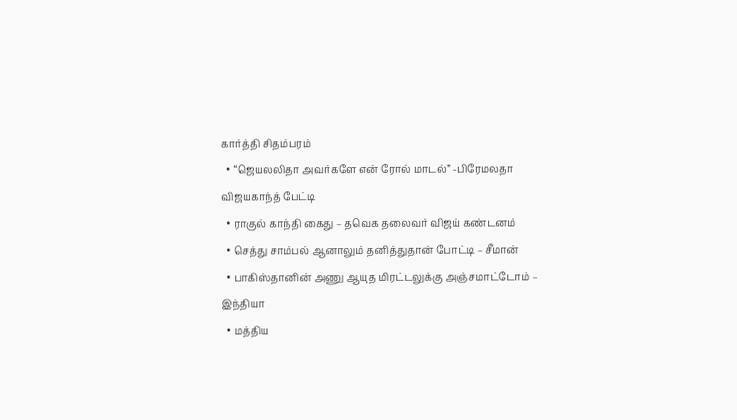கார்த்தி சிதம்பரம்
  • “ஜெயலலிதா அவர்களே என் ரோல் மாடல்” -பிரேமலதா விஜயகாந்த் பேட்டி
  • ராகுல் காந்தி கைது – தவெக தலைவர் விஜய் கண்டனம்
  • செத்து சாம்பல் ஆனாலும் தனித்துதான் போட்டி – சீமான்
  • பாகிஸ்தானின் அணு ஆயுத மிரட்டலுக்கு அஞ்சமாட்டோம் – இந்தியா
  • மத்திய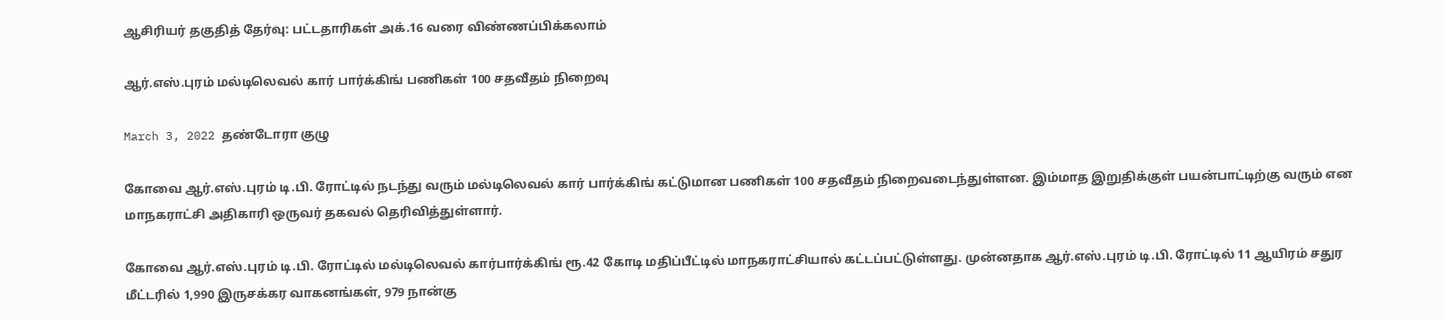ஆசிரியர் தகுதித் தேர்வு: பட்டதாரிகள் அக்.16 வரை விண்ணப்பிக்கலாம்

ஆர்.எஸ்.புரம் மல்டிலெவல் கார் பார்க்கிங் பணிகள் 100 சதவீதம் நிறைவு

March 3, 2022 தண்டோரா குழு

கோவை ஆர்.எஸ்.புரம் டி.பி. ரோட்டில் நடந்து வரும் மல்டிலெவல் கார் பார்க்கிங் கட்டுமான பணிகள் 100 சதவீதம் நிறைவடைந்துள்ளன. இம்மாத இறுதிக்குள் பயன்பாட்டிற்கு வரும் என மாநகராட்சி அதிகாரி ஒருவர் தகவல் தெரிவித்துள்ளார்.

கோவை ஆர்.எஸ்.புரம் டி.பி. ரோட்டில் மல்டிலெவல் கார்பார்க்கிங் ரூ.42 கோடி மதிப்பீட்டில் மாநகராட்சியால் கட்டப்பட்டுள்ளது. முன்னதாக ஆர்.எஸ்.புரம் டி.பி. ரோட்டில் 11 ஆயிரம் சதுர மீட்டரில் 1,990 இருசக்கர வாகனங்கள், 979 நான்கு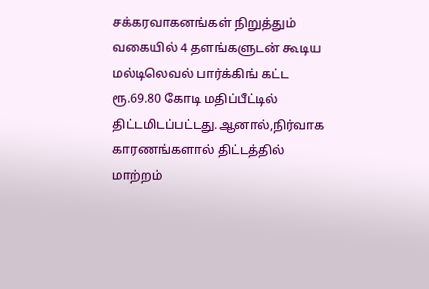சக்கரவாகனங்கள் நிறுத்தும் வகையில் 4 தளங்களுடன் கூடிய மல்டிலெவல் பார்க்கிங் கட்ட ரூ.69.80 கோடி மதிப்பீட்டில் திட்டமிடப்பட்டது.ஆனால்,நிர்வாக காரணங்களால் திட்டத்தில் மாற்றம்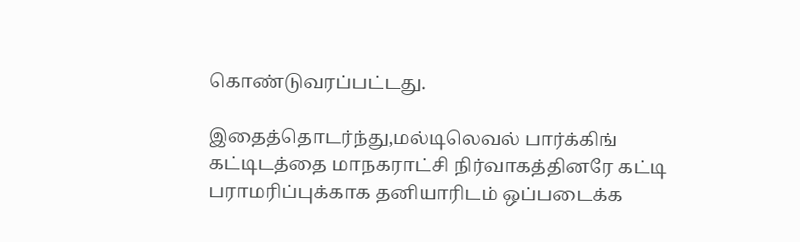கொண்டுவரப்பட்டது.

இதைத்தொடர்ந்து,மல்டிலெவல் பார்க்கிங் கட்டிடத்தை மாநகராட்சி நிர்வாகத்தினரே கட்டி பராமரிப்புக்காக தனியாரிடம் ஒப்படைக்க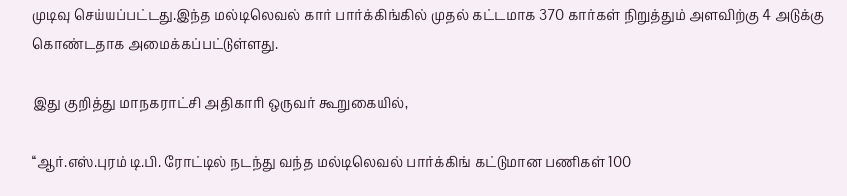முடிவு செய்யப்பட்டது.இந்த மல்டிலெவல் கார் பார்க்கிங்கில் முதல் கட்டமாக 370 கார்கள் நிறுத்தும் அளவிற்கு 4 அடுக்கு கொண்டதாக அமைக்கப்பட்டுள்ளது.

இது குறித்து மாநகராட்சி அதிகாரி ஒருவர் கூறுகையில்,

‘‘ஆர்.எஸ்.புரம் டி.பி. ரோட்டில் நடந்து வந்த மல்டிலெவல் பார்க்கிங் கட்டுமான பணிகள் 100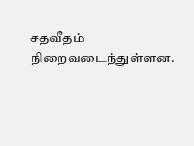சதவீதம் நிறைவடைந்துள்ளன.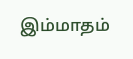இம்மாதம்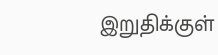இறுதிக்குள்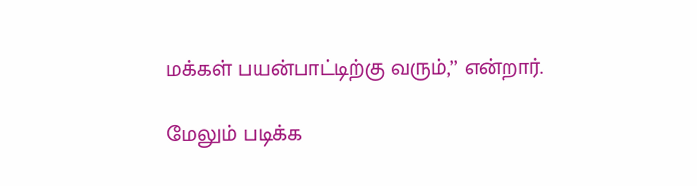மக்கள் பயன்பாட்டிற்கு வரும்,’’ என்றார்.

மேலும் படிக்க